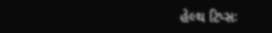હેલ્થ ટિપ્સઃ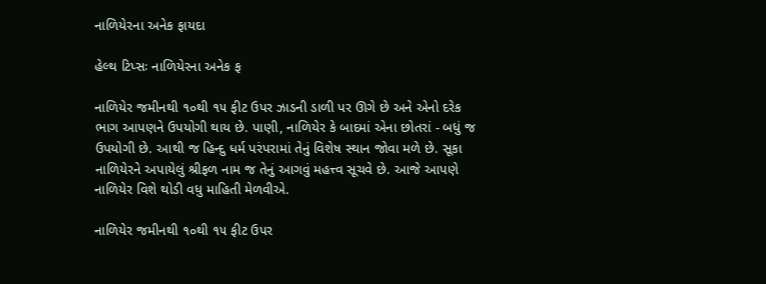નાળિયેરના અનેક ફાયદા

હેલ્થ ટિપ્સઃ નાળિયેરના અનેક ફ

નાળિયેર જમીનથી ૧૦થી ૧૫ ફીટ ઉપર ઝાડની ડાળી પર ઊગે છે અને એનો દરેક ભાગ આપણને ઉપયોગી થાય છે. પાણી, નાળિયેર કે બાદમાં એના છોતરાં - બધું જ ઉપયોગી છે. આથી જ હિન્દુ ધર્મ પરંપરામાં તેનું વિશેષ સ્થાન જોવા મળે છે. સૂકા નાળિયેરને અપાયેલું શ્રીફળ નામ જ તેનું આગવું મહત્ત્વ સૂચવે છે. આજે આપણે નાળિયેર વિશે થોડી વધુ માહિતી મેળવીએ.

નાળિયેર જમીનથી ૧૦થી ૧૫ ફીટ ઉપર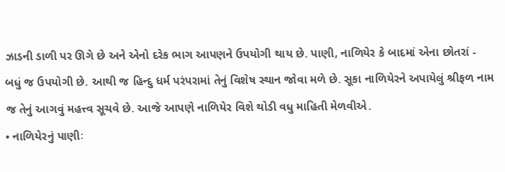ઝાડની ડાળી પર ઊગે છે અને એનો દરેક ભાગ આપણને ઉપયોગી થાય છે. પાણી, નાળિયેર કે બાદમાં એના છોતરાં - બધું જ ઉપયોગી છે. આથી જ હિન્દુ ધર્મ પરંપરામાં તેનું વિશેષ સ્થાન જોવા મળે છે. સૂકા નાળિયેરને અપાયેલું શ્રીફળ નામ જ તેનું આગવું મહત્ત્વ સૂચવે છે. આજે આપણે નાળિયેર વિશે થોડી વધુ માહિતી મેળવીએ.
• નાળિયેરનું પાણીઃ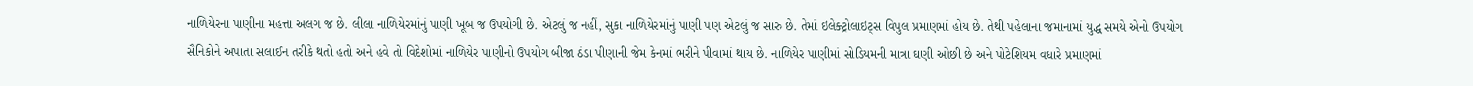નાળિયેરના પાણીના મહત્તા અલગ જ છે. લીલા નાળિયેરમાંનું પાણી ખૂબ જ ઉપયોગી છે. એટલું જ નહીં, સુકા નાળિયેરમાંનું પાણી પણ એટલું જ સારુ છે. તેમાં ઇલેક્ટ્રોલાઇટ્સ વિપુલ પ્રમાણમાં હોય છે. તેથી પહેલાના જમાનામાં યુદ્ધ સમયે એનો ઉપયોગ સૈનિકોને અપાતા સલાઈન તરીકે થતો હતો અને હવે તો વિદેશોમાં નાળિયેર પાણીનો ઉપયોગ બીજા ઠંડા પીણાની જેમ કેનમાં ભરીને પીવામાં થાય છે. નાળિયેર પાણીમાં સોડિયમની માત્રા ઘણી ઓછી છે અને પોટેશિયમ વધારે પ્રમાણમાં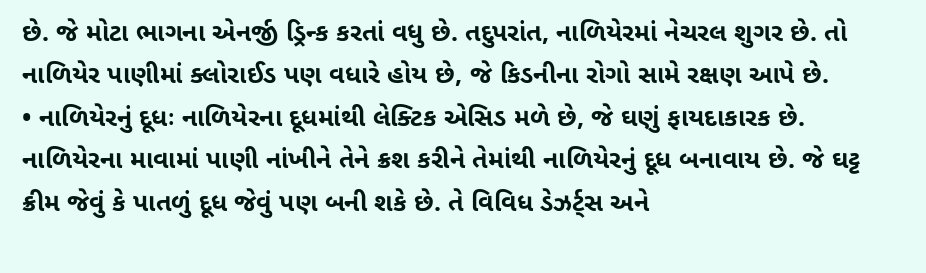છે. જે મોટા ભાગના એનર્જી ડ્રિન્ક કરતાં વધુ છે. તદુપરાંત, નાળિયેરમાં નેચરલ શુગર છે. તો નાળિયેર પાણીમાં ક્લોરાઈડ પણ વધારે હોય છે, જે કિડનીના રોગો સામે રક્ષણ આપે છે.
• નાળિયેરનું દૂધઃ નાળિયેરના દૂધમાંથી લેક્ટિક એસિડ મળે છે, જે ઘણું ફાયદાકારક છે. નાળિયેરના માવામાં પાણી નાંખીને તેને ક્રશ કરીને તેમાંથી નાળિયેરનું દૂધ બનાવાય છે. જે ઘટ્ટ ક્રીમ જેવું કે પાતળું દૂધ જેવું પણ બની શકે છે. તે વિવિધ ડેઝર્ટ્સ અને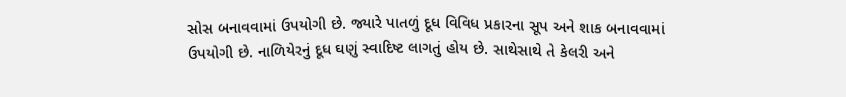સોસ બનાવવામાં ઉપયોગી છે. જ્યારે પાતળું દૂધ વિવિધ પ્રકારના સૂપ અને શાક બનાવવામાં ઉપયોગી છે. નાળિયેરનું દૂધ ઘણું સ્વાદિષ્ટ લાગતું હોય છે. સાથેસાથે તે કેલરી અને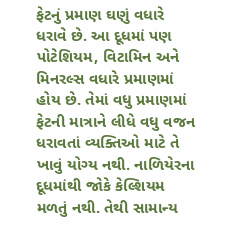ફેટનું પ્રમાણ ઘણું વધારે ધરાવે છે. આ દૂધમાં પણ પોટેશિયમ, વિટામિન અને મિનરલ્સ વધારે પ્રમાણમાં હોય છે. તેમાં વધુ પ્રમાણમાં ફેટની માત્રાને લીધે વધુ વજન ધરાવતાં વ્યક્તિઓ માટે તે ખાવું યોગ્ય નથી. નાળિયેરના દૂધમાંથી જોકે કેલ્શિયમ મળતું નથી. તેથી સામાન્ય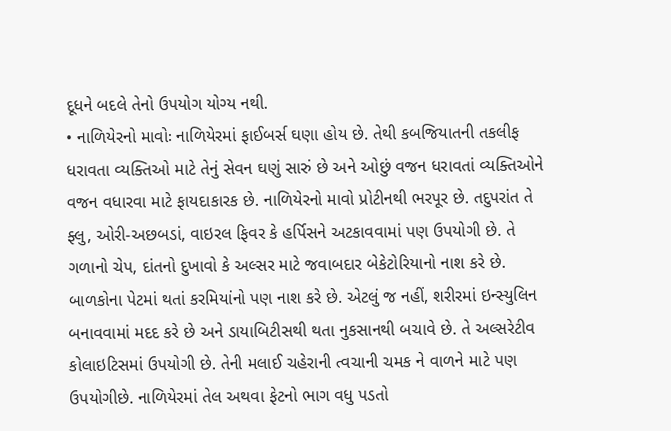દૂધને બદલે તેનો ઉપયોગ યોગ્ય નથી.
• નાળિયેરનો માવોઃ નાળિયેરમાં ફાઈબર્સ ઘણા હોય છે. તેથી કબજિયાતની તકલીફ ધરાવતા વ્યક્તિઓ માટે તેનું સેવન ઘણું સારું છે અને ઓછું વજન ધરાવતાં વ્યક્તિઓને વજન વધારવા માટે ફાયદાકારક છે. નાળિયેરનો માવો પ્રોટીનથી ભરપૂર છે. તદુપરાંત તે ફ્લુ, ઓરી-અછબડાં, વાઇરલ ફિવર કે હર્પિસને અટકાવવામાં પણ ઉપયોગી છે. તે ગળાનો ચેપ, દાંતનો દુખાવો કે અલ્સર માટે જવાબદાર બેકેટોરિયાનો નાશ કરે છે. બાળકોના પેટમાં થતાં કરમિયાંનો પણ નાશ કરે છે. એટલું જ નહીં, શરીરમાં ઇન્સ્યુલિન બનાવવામાં મદદ કરે છે અને ડાયાબિટીસથી થતા નુકસાનથી બચાવે છે. તે અલ્સરેટીવ કોલાઇટિસમાં ઉપયોગી છે. તેની મલાઈ ચહેરાની ત્વચાની ચમક ને વાળને માટે પણ ઉપયોગીછે. નાળિયેરમાં તેલ અથવા ફેટનો ભાગ વધુ પડતો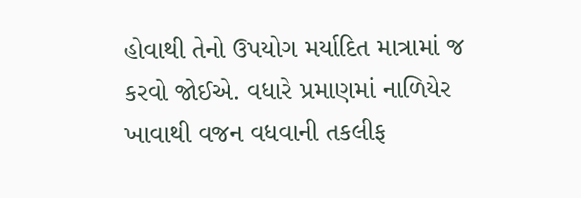હોવાથી તેનો ઉપયોગ મર્યાદિત માત્રામાં જ કરવો જોઈએ. વધારે પ્રમાણમાં નાળિયેર ખાવાથી વજન વધવાની તકલીફ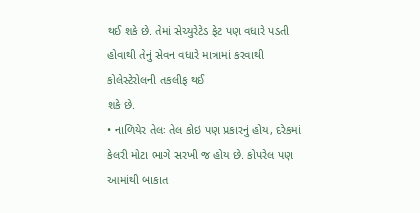થઈ શકે છે. તેમાં સેચ્યુરેટેડ ફેટ પણ વધારે પડતી હોવાથી તેનું સેવન વધારે માત્રામાં કરવાથી કોલેસ્ટેરોલની તકલીફ થઈ
શકે છે.
• નાળિયેર તેલઃ તેલ કોઇ પણ પ્રકારનું હોય, દરેકમાં કેલરી મોટા ભાગે સરખી જ હોય છે. કોપરેલ પણ આમાંથી બાકાત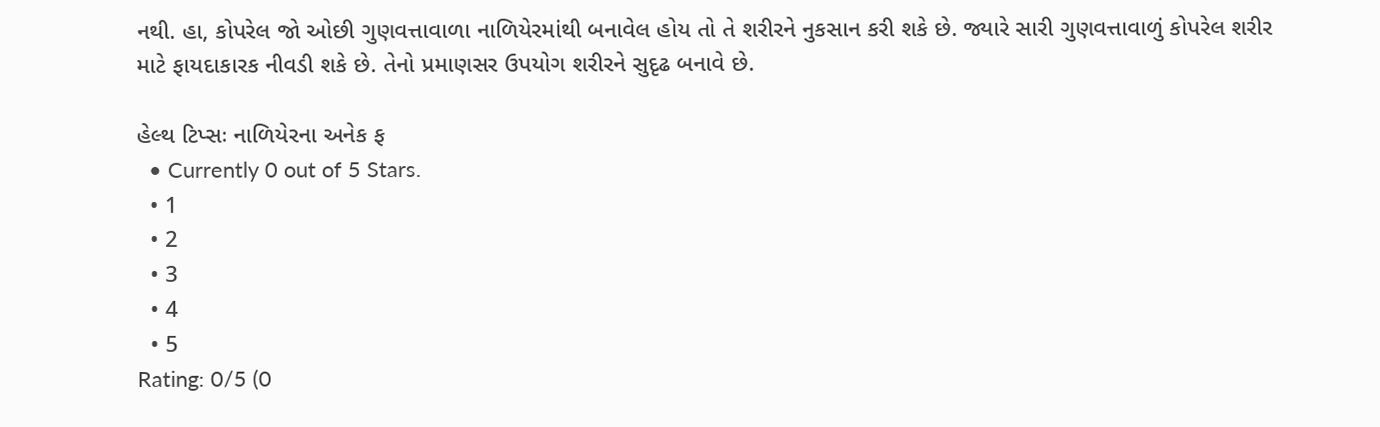નથી. હા, કોપરેલ જો ઓછી ગુણવત્તાવાળા નાળિયેરમાંથી બનાવેલ હોય તો તે શરીરને નુકસાન કરી શકે છે. જ્યારે સારી ગુણવત્તાવાળું કોપરેલ શરીર માટે ફાયદાકારક નીવડી શકે છે. તેનો પ્રમાણસર ઉપયોગ શરીરને સુદૃઢ બનાવે છે.

હેલ્થ ટિપ્સઃ નાળિયેરના અનેક ફ
  • Currently 0 out of 5 Stars.
  • 1
  • 2
  • 3
  • 4
  • 5
Rating: 0/5 (0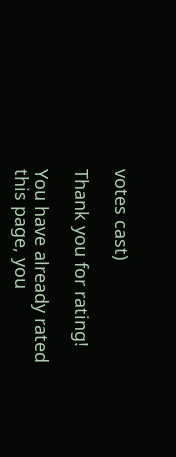votes cast)

Thank you for rating!

You have already rated this page, you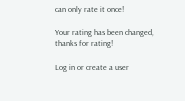can only rate it once!

Your rating has been changed, thanks for rating!

Log in or create a user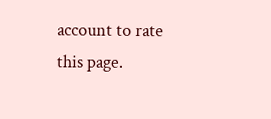account to rate this page.